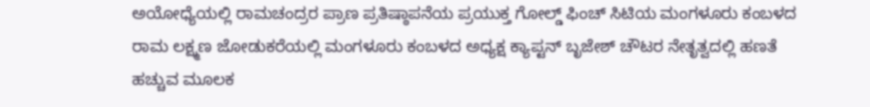ಅಯೋಧ್ಯೆಯಲ್ಲಿ ರಾಮಚಂದ್ರರ ಪ್ರಾಣ ಪ್ರತಿಷ್ಠಾಪನೆಯ ಪ್ರಯುಕ್ತ ಗೋಲ್ಡ್ ಫಿಂಚ್ ಸಿಟಿಯ ಮಂಗಳೂರು ಕಂಬಳದ ರಾಮ ಲಕ್ಷ್ಮಣ ಜೋಡುಕರೆಯಲ್ಲಿ ಮಂಗಳೂರು ಕಂಬಳದ ಅಧ್ಯಕ್ಷ ಕ್ಯಾಪ್ಟನ್ ಬೃಜೇಶ್ ಚೌಟರ ನೇತೃತ್ವದಲ್ಲಿ ಹಣತೆ ಹಚ್ಚುವ ಮೂಲಕ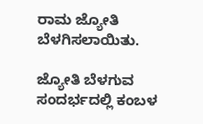ರಾಮ ಜ್ಯೋತಿ ಬೆಳಗಿಸಲಾಯಿತು.

ಜ್ಯೋತಿ ಬೆಳಗುವ ಸಂದರ್ಭದಲ್ಲಿ ಕಂಬಳ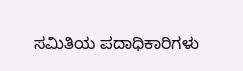ಸಮಿತಿಯ ಪದಾಧಿಕಾರಿಗಳು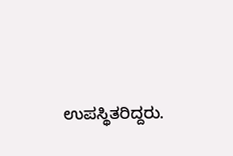ಉಪಸ್ಥಿತರಿದ್ದರು.